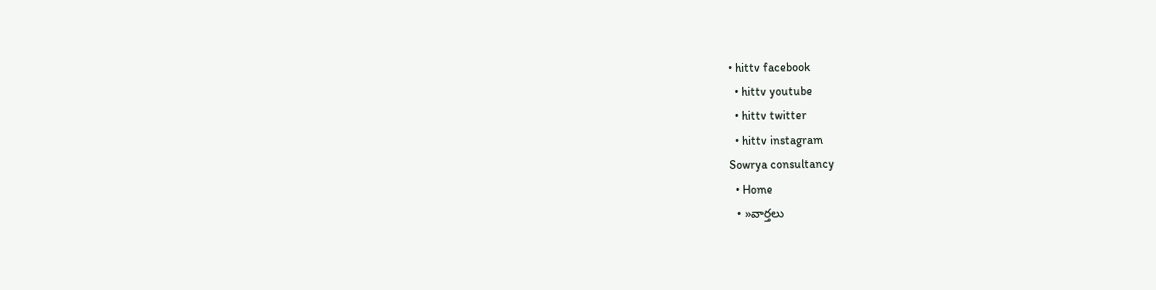• hittv facebook
  • hittv youtube
  • hittv twitter
  • hittv instagram
Sowrya consultancy
  • Home
  • »వార్తలు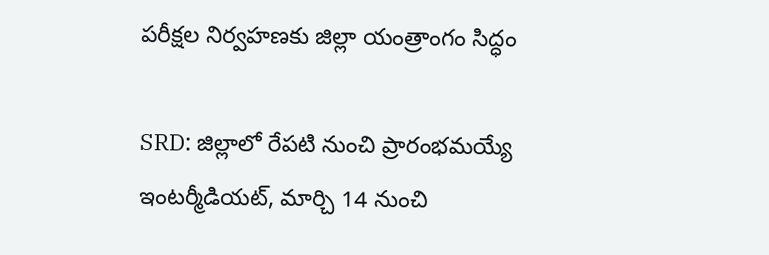పరీక్షల నిర్వహణకు జిల్లా యంత్రాంగం సిద్ధం

SRD: జిల్లాలో రేపటి నుంచి ప్రారంభమయ్యే ఇంటర్మీడియట్, మార్చి 14 నుంచి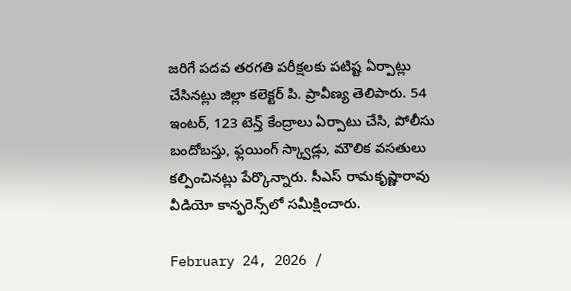జరిగే పదవ తరగతి పరీక్షలకు పటిష్ట ఏర్పాట్లు చేసినట్లు జిల్లా కలెక్టర్ పి. ప్రావీణ్య తెలిపారు. 54 ఇంటర్, 123 టెన్త్ కేంద్రాలు ఏర్పాటు చేసి, పోలీసు బందోబస్తు, ఫ్లయింగ్ స్క్వాడ్లు, మౌలిక వసతులు కల్పించినట్లు పేర్కొన్నారు. సీఎస్ రామకృష్ణారావు వీడియో కాన్ఫరెన్స్‌లో సమీక్షించారు.

February 24, 2026 /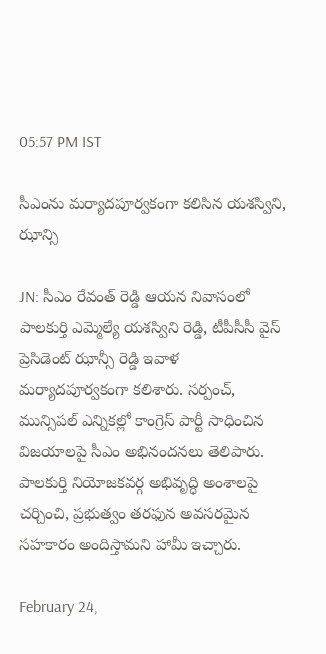05:57 PM IST

సీఎంను మర్యాదపూర్వకంగా కలిసిన యశస్విని, ఝాన్సి

JN: సీఎం రేవంత్ రెడ్డి ఆయన నివాసంలో పాలకుర్తి ఎమ్మెల్యే యశస్విని రెడ్డి, టీపీసీసీ వైస్ ప్రెసిడెంట్ ఝాన్సీ రెడ్డి ఇవాళ మర్యాదపూర్వకంగా కలిశారు. సర్పంచ్, మున్సిపల్ ఎన్నికల్లో కాంగ్రెస్ పార్టీ సాధించిన విజయాలపై సీఎం అభినందనలు తెలిపారు. పాలకుర్తి నియోజకవర్గ అభివృద్ధి అంశాలపై చర్చించి, ప్రభుత్వం తరఫున అవసరమైన సహకారం అందిస్తామని హామీ ఇచ్చారు.

February 24,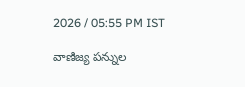2026 / 05:55 PM IST

వాణిజ్య పన్నుల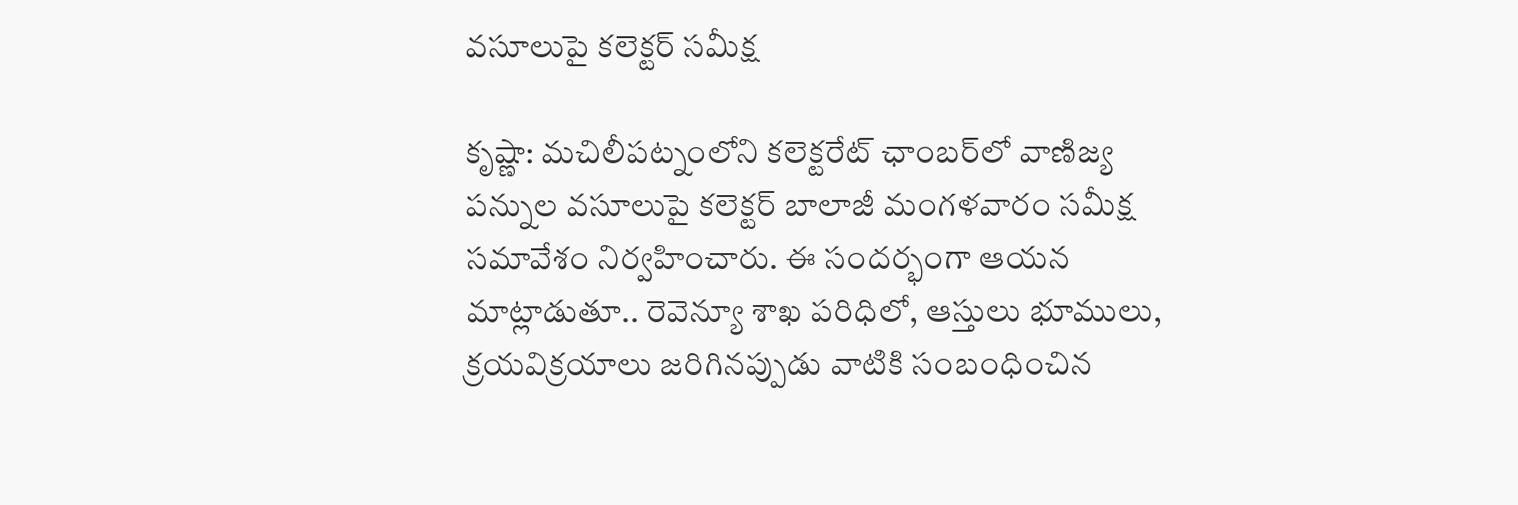వసూలుపై కలెక్టర్ సమీక్ష

కృష్ణా: మచిలీపట్నంలోని కలెక్టరేట్ ఛాంబర్‌లో వాణిజ్య పన్నుల వసూలుపై కలెక్టర్ బాలాజీ మంగళవారం సమీక్ష సమావేశం నిర్వహించారు. ఈ సందర్భంగా ఆయన మాట్లాడుతూ.. రెవెన్యూ శాఖ పరిధిలో, ఆస్తులు భూములు, క్రయవిక్రయాలు జరిగినప్పుడు వాటికి సంబంధించిన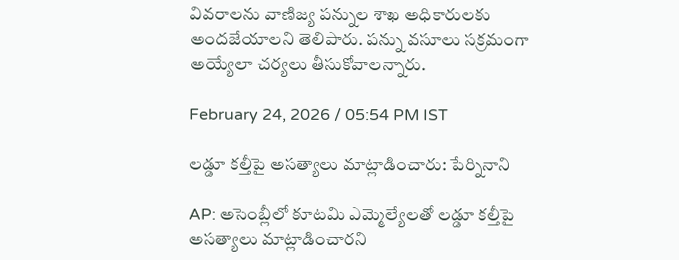వివరాలను వాణిజ్య పన్నుల శాఖ అధికారులకు అందజేయాలని తెలిపారు. పన్ను వసూలు సక్రమంగా అయ్యేలా చర్యలు తీసుకోవాలన్నారు.

February 24, 2026 / 05:54 PM IST

లడ్డూ కల్తీపై అసత్యాలు మాట్లాడించారు: పేర్నినాని

AP: అసెంబ్లీలో కూటమి ఎమ్మెల్యేలతో లడ్డూ కల్తీపై అసత్యాలు మాట్లాడించారని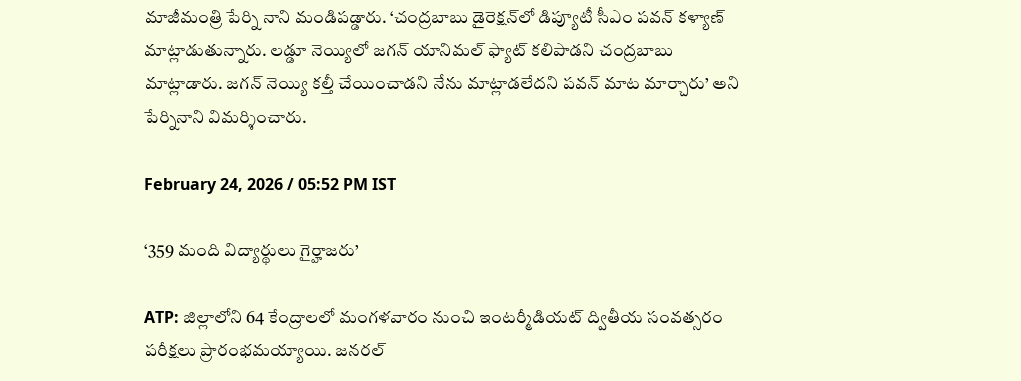మాజీమంత్రి పేర్ని నాని మండిపడ్డారు. ‘చంద్రబాబు డైరెక్షన్‌లో డిప్యూటీ సీఎం పవన్ కళ్యాణ్ మాట్లాడుతున్నారు. లడ్డూ నెయ్యిలో జగన్ యానిమల్ ఫ్యాట్ కలిపాడని చంద్రబాబు మాట్లాడారు. జగన్ నెయ్యి కల్తీ చేయించాడని నేను మాట్లాడలేదని పవన్ మాట మార్చారు’ అని పేర్నినాని విమర్శించారు.

February 24, 2026 / 05:52 PM IST

‘359 మంది విద్యార్థులు గైర్హాజరు’

ATP: జిల్లాలోని 64 కేంద్రాలలో మంగళవారం నుంచి ఇంటర్మీడియట్ ద్వితీయ సంవత్సరం పరీక్షలు ప్రారంభమయ్యాయి. జనరల్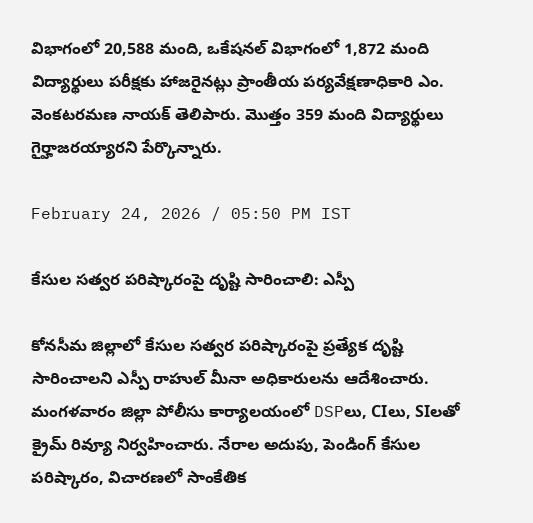విభాగంలో 20,588 మంది, ఒకేషనల్ విభాగంలో 1,872 మంది విద్యార్థులు పరీక్షకు హాజరైనట్లు ప్రాంతీయ పర్యవేక్షణాధికారి ఎం. వెంకటరమణ నాయక్ తెలిపారు. మొత్తం 359 మంది విద్యార్థులు గైర్హాజరయ్యారని పేర్కొన్నారు.

February 24, 2026 / 05:50 PM IST

కేసుల సత్వర పరిష్కారంపై దృష్టి సారించాలి: ఎస్పీ

కోనసీమ జిల్లాలో కేసుల సత్వర పరిష్కారంపై ప్రత్యేక దృష్టి సారించాలని ఎస్పీ రాహుల్ మీనా అధికారులను ఆదేశించారు. మంగళవారం జిల్లా పోలీసు కార్యాలయంలో DSPలు, CIలు, SIలతో క్రైమ్ రివ్యూ నిర్వహించారు. నేరాల అదుపు, పెండింగ్ కేసుల పరిష్కారం, విచారణలో సాంకేతిక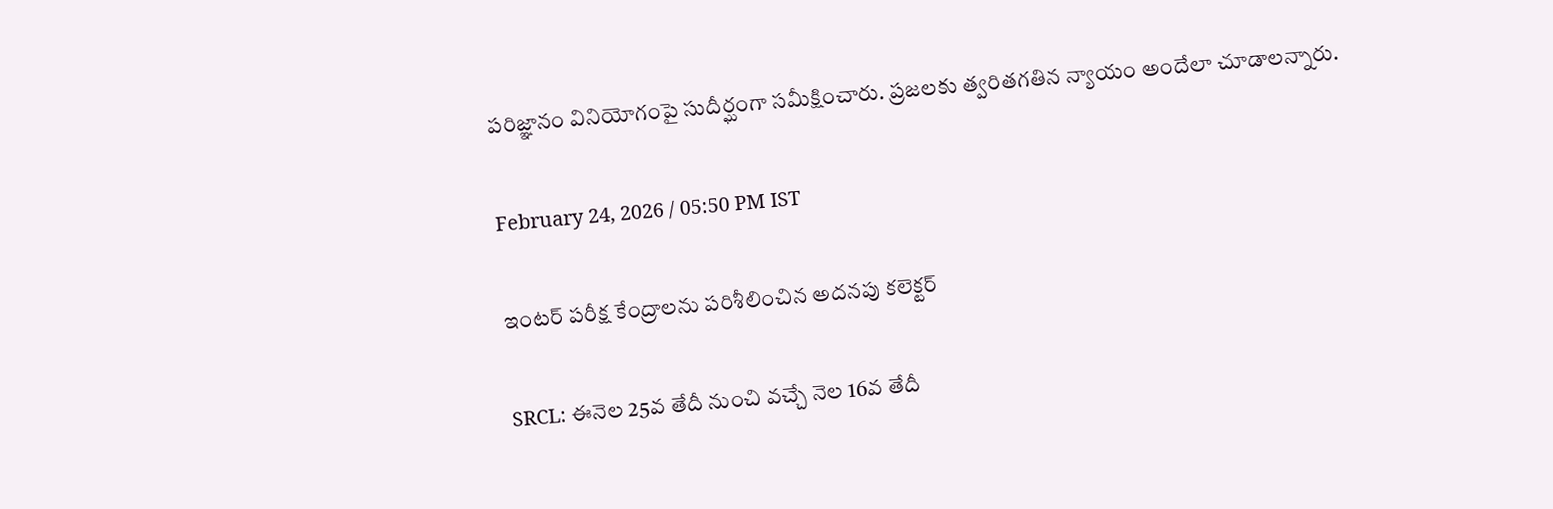పరిజ్ఞానం వినియోగంపై సుదీర్ఘంగా సమీక్షించారు. ప్రజలకు త్వరితగతిన న్యాయం అందేలా చూడాలన్నారు.

February 24, 2026 / 05:50 PM IST

ఇంటర్ పరీక్ష కేంద్రాలను పరిశీలించిన అదనపు కలెక్టర్

SRCL: ఈనెల 25వ తేదీ నుంచి వచ్చే నెల 16వ తేదీ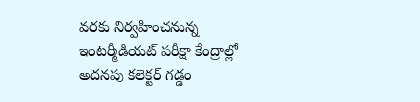వరకు నిర్వహించనున్న ఇంటర్మీడియట్ పరీక్షా కేంద్రాల్లో అదనపు కలెక్టర్ గడ్డం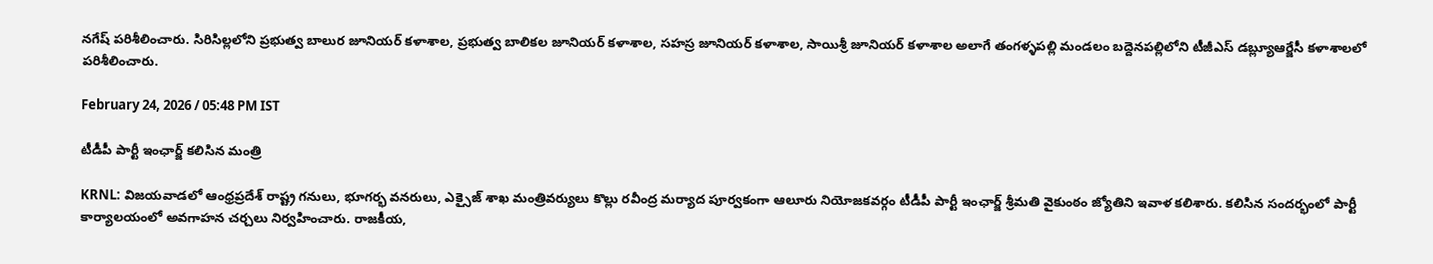నగేష్ పరిశీలించారు. సిరిసిల్లలోని ప్రభుత్వ బాలుర జూనియర్ కళాశాల, ప్రభుత్వ బాలికల జూనియర్ కళాశాల, సహస్ర జూనియర్ కళాశాల, సాయిశ్రీ జూనియర్ కళాశాల అలాగే తంగళ్ళపల్లి మండలం బద్దెనపల్లిలోని టీజీఎస్ డబ్ల్యూఆర్జేసీ కళాశాలలో పరిశీలించారు.

February 24, 2026 / 05:48 PM IST

టీడీపీ పార్టీ ఇంఛార్జ్ కలిసిన మంత్రి

KRNL: విజయవాడలో ఆంధ్రప్రదేశ్ రాష్ట్ర గనులు, భూగర్భ వనరులు, ఎక్సైజ్ శాఖ మంత్రివర్యులు కొల్లు రవీంద్ర మర్యాద పూర్వకంగా ఆలూరు నియోజకవర్గం టీడీపీ పార్టీ ఇంఛార్జ్ శ్రీమతి వైకుంఠం జ్యోతిని ఇవాళ కలిశారు. కలిసిన సందర్భంలో పార్టీ కార్యాలయంలో అవగాహన చర్చలు నిర్వహించారు. రాజకీయ,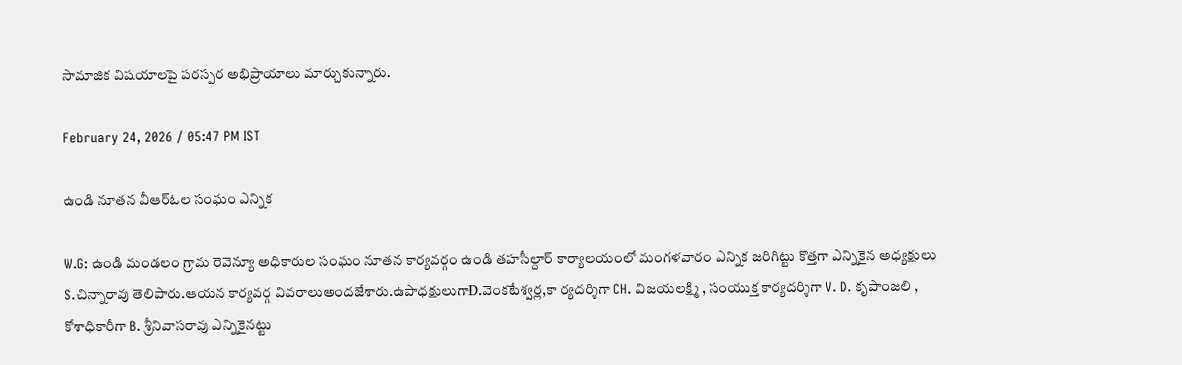సామాజిక విషయాలపై పరస్పర అభిప్రాయాలు మార్చుకున్నారు.

February 24, 2026 / 05:47 PM IST

ఉండి నూతన వీ‌ఆర్‌ఓ‌ల సంఘం ఎన్నిక

W.G: ఉండి మండలం గ్రామ రెవెన్యూ అధికారుల సంఘం నూతన కార్యవర్గం ఉండి తహసీల్దార్ కార్యాలయంలో మంగళవారం ఎన్నిక జరిగిట్టు కొత్తగా ఎన్నికైన అధ్యక్షులు S.చిన్నారావు తెలిపారు.ఆయన కార్యవర్గ వివరాలుఅందజేశారు.ఉపాధక్షులుగాD.వెంకటేశ్వర్ల,కా ర్యదర్శిగా CH. విజయలక్ష్మి , సంయుక్త కార్యదర్శిగా V. D. కృపాంజలి , కోశాధికారీగా B. శ్రీనివాసరావు ఎన్నికైనట్టు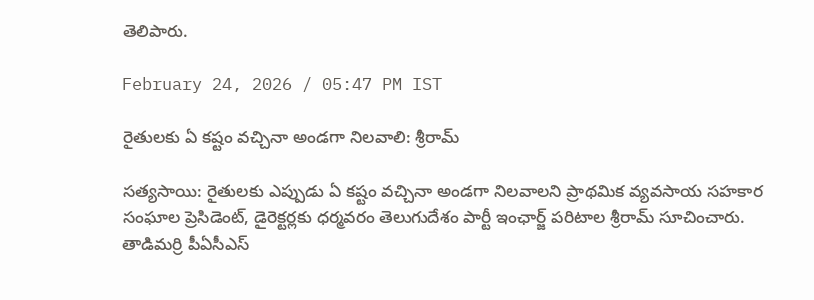తెలిపారు.

February 24, 2026 / 05:47 PM IST

రైతులకు ఏ కష్టం వచ్చినా అండగా నిలవాలి: శ్రీరామ్

సత్యసాయి: రైతులకు ఎప్పుడు ఏ కష్టం వచ్చినా అండగా నిలవాలని ప్రాథమిక వ్యవసాయ సహకార సంఘాల ప్రెసిడెంట్, డైరెక్టర్లకు ధర్మవరం తెలుగుదేశం పార్టీ ఇంఛార్జ్ పరిటాల శ్రీరామ్ సూచించారు. తాడిమర్రి పీఏసీఎస్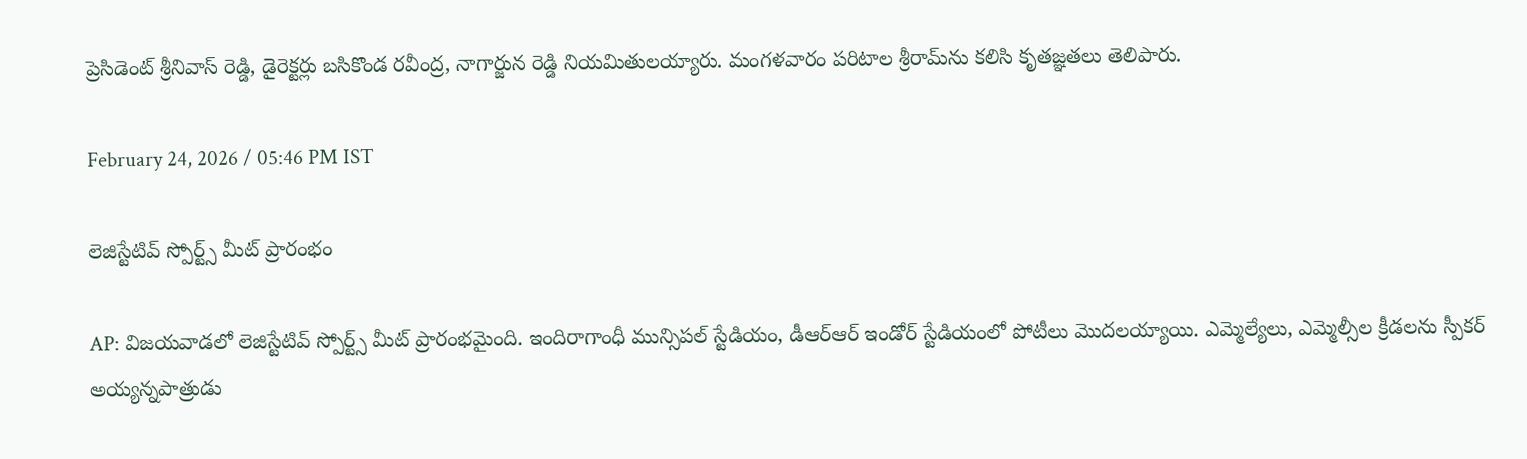ప్రెసిడెంట్ శ్రీనివాస్ రెడ్డి, డైరెక్టర్లు బసికొండ రవీంద్ర, నాగార్జున రెడ్డి నియమితులయ్యారు. మంగళవారం పరిటాల శ్రీరామ్‌ను కలిసి కృతజ్ఞతలు తెలిపారు.

February 24, 2026 / 05:46 PM IST

లెజిస్టేటివ్ స్పోర్ట్స్ మీట్ ప్రారంభం

AP: విజయవాడలో లెజిస్టేటివ్ స్పోర్ట్స్ మీట్ ప్రారంభమైంది. ఇందిరాగాంధీ మున్సిపల్ స్టేడియం, డీఆర్ఆర్ ఇండోర్ స్టేడియంలో పోటీలు మొదలయ్యాయి. ఎమ్మెల్యేలు, ఎమ్మెల్సీల క్రీడలను స్పీకర్ అయ్యన్నపాత్రుడు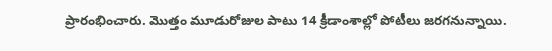ప్రారంభించారు. మొత్తం మూడురోజుల పాటు 14 క్రీడాంశాల్లో పోటీలు జరగనున్నాయి.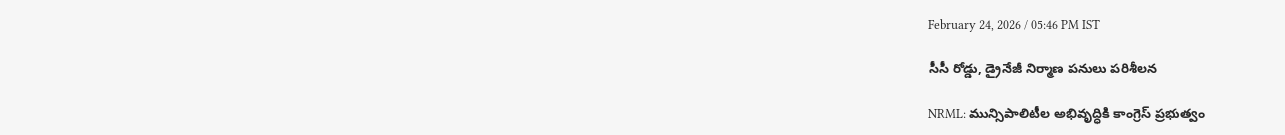February 24, 2026 / 05:46 PM IST

సీసీ రోడ్డు, డ్రైనేజీ నిర్మాణ పనులు పరిశీలన

NRML: మున్సిపాలిటీల అభివృద్ధికి కాంగ్రెస్ ప్రభుత్వం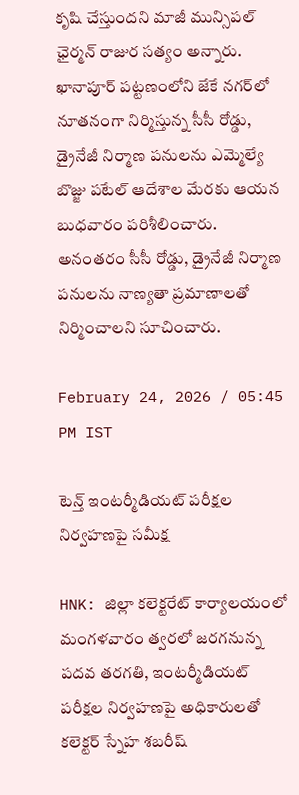కృషి చేస్తుందని మాజీ మున్సిపల్ ఛైర్మన్ రాజుర సత్యం అన్నారు. ఖానాపూర్ పట్టణంలోని జేకే నగర్‌లో నూతనంగా నిర్మిస్తున్న సీసీ రోడ్డు, డ్రైనేజీ నిర్మాణ పనులను ఎమ్మెల్యే బొజ్జు పటేల్ ఆదేశాల మేరకు ఆయన బుధవారం పరిశీలించారు. అనంతరం సీసీ రోడ్డు, డ్రైనేజీ నిర్మాణ పనులను నాణ్యతా ప్రమాణాలతో నిర్మించాలని సూచించారు.

February 24, 2026 / 05:45 PM IST

టెన్త్ ఇంటర్మీడియట్ పరీక్షల నిర్వహణపై సమీక్ష

HNK: జిల్లా కలెక్టరేట్ కార్యాలయంలో మంగళవారం త్వరలో జరగనున్న పదవ తరగతి, ఇంటర్మీడియట్ పరీక్షల నిర్వహణపై అధికారులతో కలెక్టర్ స్నేహ శబరీష్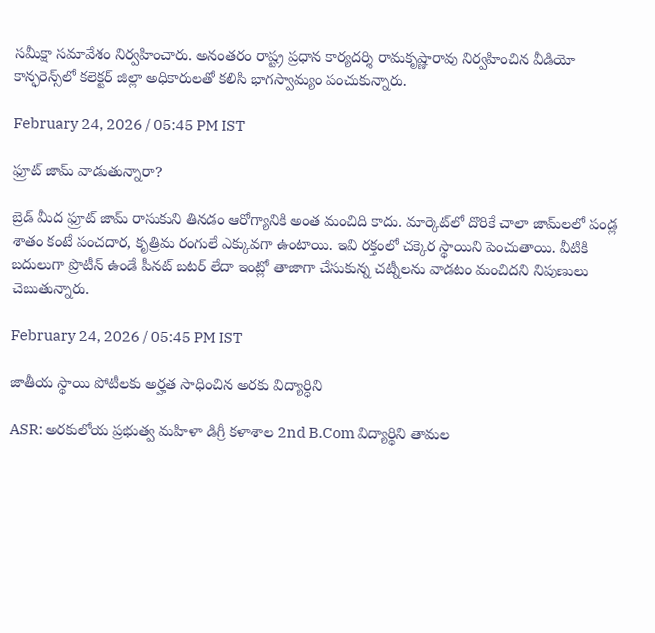సమీక్షా సమావేశం నిర్వహించారు. అనంతరం రాష్ట్ర ప్రధాన కార్యదర్శి రామకృష్ణారావు నిర్వహించిన వీడియో కాన్ఫరెన్స్‌లో కలెక్టర్ జిల్లా అధికారులతో కలిసి భాగస్వామ్యం పంచుకున్నారు.

February 24, 2026 / 05:45 PM IST

ఫ్రూట్ జామ్ వాడుతున్నారా?

బ్రెడ్ మీద ఫ్రూట్ జామ్ రాసుకుని తినడం ఆరోగ్యానికి అంత మంచిది కాదు. మార్కెట్‌లో దొరికే చాలా జామ్‌లలో పండ్ల శాతం కంటే పంచదార, కృత్రిమ రంగులే ఎక్కువగా ఉంటాయి. ఇవి రక్తంలో చక్కెర స్థాయిని పెంచుతాయి. వీటికి బదులుగా ప్రొటీన్ ఉండే పీనట్ బటర్ లేదా ఇంట్లో తాజాగా చేసుకున్న చట్నీలను వాడటం మంచిదని నిపుణులు చెబుతున్నారు.

February 24, 2026 / 05:45 PM IST

జాతీయ స్థాయి పోటీలకు అర్హత సాధించిన అరకు విద్యార్ధిని

ASR: అరకులోయ ప్రభుత్వ మహిళా డిగ్రీ కళాశాల 2nd B.Com విద్యార్థిని తామల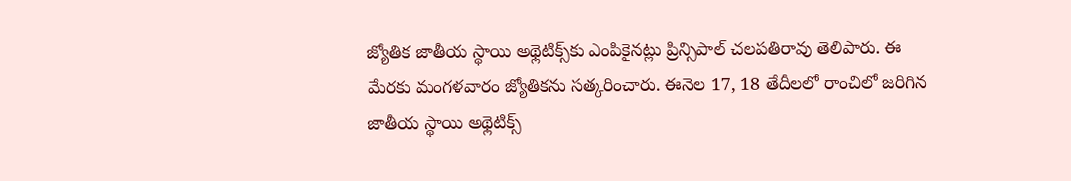జ్యోతిక జాతీయ స్థాయి అథ్లెటిక్స్‌కు ఎంపికైనట్లు ప్రిన్సిపాల్ చలపతిరావు తెలిపారు. ఈ మేరకు మంగళవారం జ్యోతికను సత్కరించారు. ఈనెల 17, 18 తేదీలలో రాంచిలో జరిగిన జాతీయ స్థాయి అథ్లెటిక్స్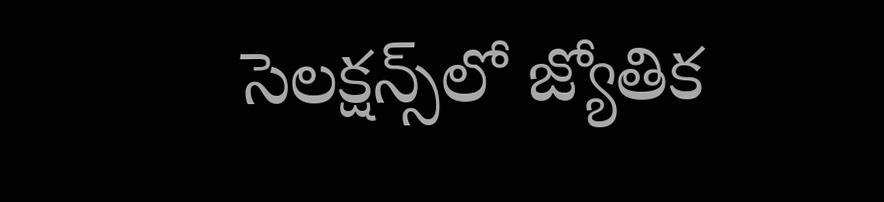సెలక్షన్స్‌లో జ్యోతిక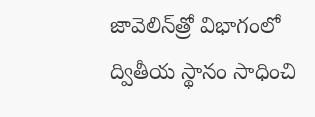జావెలిన్‌త్రో విభాగంలో ద్వితీయ స్థానం సాధించి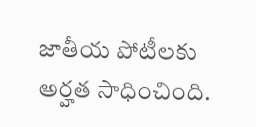జాతీయ పోటీలకు అర్హత సాధించింది.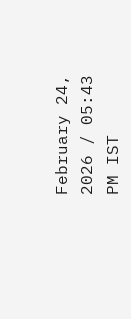February 24, 2026 / 05:43 PM IST